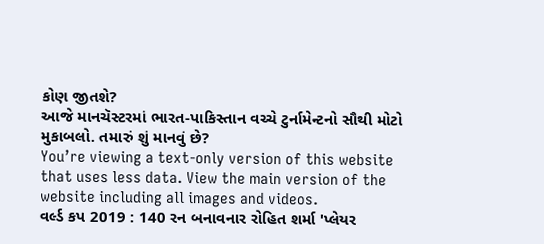કોણ જીતશે?
આજે માનચૅસ્ટરમાં ભારત-પાકિસ્તાન વચ્ચે ટુર્નામેન્ટનો સૌથી મોટો મુકાબલો. તમારું શું માનવું છે?
You’re viewing a text-only version of this website that uses less data. View the main version of the website including all images and videos.
વર્લ્ડ કપ 2019 : 140 રન બનાવનાર રોહિત શર્મા 'પ્લેયર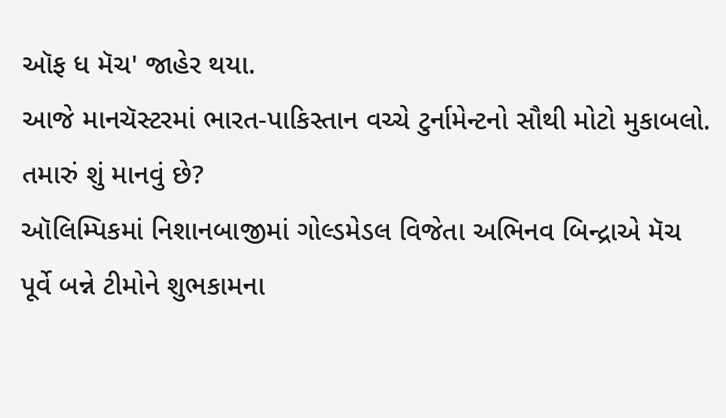ઑફ ધ મૅચ' જાહેર થયા.
આજે માનચૅસ્ટરમાં ભારત-પાકિસ્તાન વચ્ચે ટુર્નામેન્ટનો સૌથી મોટો મુકાબલો. તમારું શું માનવું છે?
ઑલિમ્પિકમાં નિશાનબાજીમાં ગોલ્ડમેડલ વિજેતા અભિનવ બિન્દ્રાએ મૅચ પૂર્વે બન્ને ટીમોને શુભકામના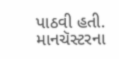પાઠવી હતી.
માનચૅસ્ટરના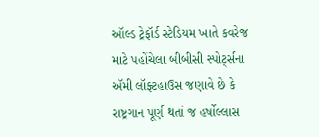ઑલ્ડ ટ્રેફૉર્ડ સ્ટેડિયમ ખાતે કવરેજ માટે પહોંચેલા બીબીસી સ્પોર્ટ્સના ઍમી લૉફ્ટહાઉસ જણાવે છે કે રાષ્ટ્રગાન પૂર્ણ થતાં જ હર્ષોલ્લાસ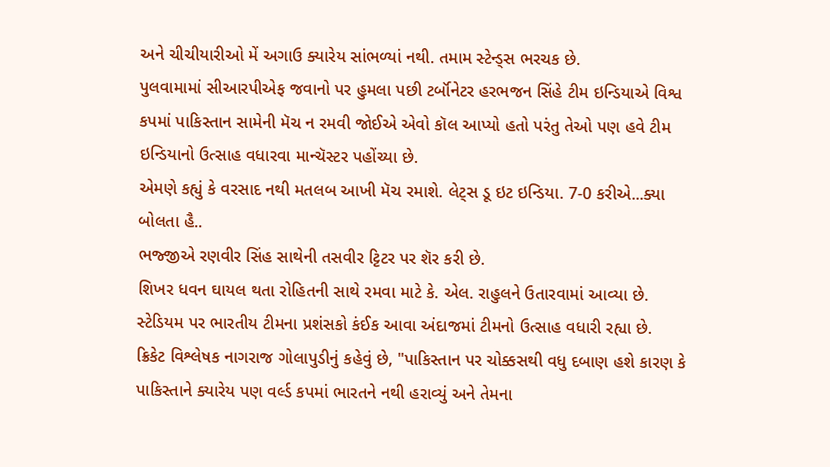અને ચીચીયારીઓ મેં અગાઉ ક્યારેય સાંભળ્યાં નથી. તમામ સ્ટેન્ડ્સ ભરચક છે.
પુલવામામાં સીઆરપીએફ જવાનો પર હુમલા પછી ટર્બૉનેટર હરભજન સિંહે ટીમ ઇન્ડિયાએ વિશ્વ કપમાં પાકિસ્તાન સામેની મૅચ ન રમવી જોઈએ એવો કૉલ આપ્યો હતો પરંતુ તેઓ પણ હવે ટીમ ઇન્ડિયાનો ઉત્સાહ વધારવા માન્ચૅસ્ટર પહોંચ્યા છે.
એમણે કહ્યું કે વરસાદ નથી મતલબ આખી મૅચ રમાશે. લેટ્સ ડૂ ઇટ ઇન્ડિયા. 7-0 કરીએ...ક્યા બોલતા હૈ..
ભજ્જીએ રણવીર સિંહ સાથેની તસવીર ટ્ટિટર પર શૅર કરી છે.
શિખર ધવન ઘાયલ થતા રોહિતની સાથે રમવા માટે કે. એલ. રાહુલને ઉતારવામાં આવ્યા છે.
સ્ટેડિયમ પર ભારતીય ટીમના પ્રશંસકો કંઈક આવા અંદાજમાં ટીમનો ઉત્સાહ વધારી રહ્યા છે.
ક્રિકેટ વિશ્લેષક નાગરાજ ગોલાપુડીનું કહેવું છે, "પાકિસ્તાન પર ચોક્કસથી વધુ દબાણ હશે કારણ કે પાકિસ્તાને ક્યારેય પણ વર્લ્ડ કપમાં ભારતને નથી હરાવ્યું અને તેમના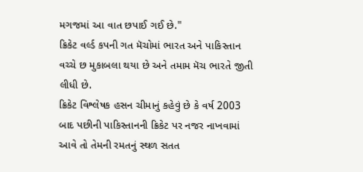મગજમાં આ વાત છપાઈ ગઈ છે."
ક્રિકેટ વર્લ્ડ કપની ગત મૅચોમાં ભારત અને પાકિસ્તાન વચ્ચે છ મુકાબલા થયા છે અને તમામ મૅચ ભારતે જીતી લીધી છે.
ક્રિકેટ વિશ્લેષક હસન ચીમાનું કહેવું છે કે વર્ષ 2003 બાદ પછીની પાકિસ્તાનની ક્રિકેટ પર નજર નાખવામાં આવે તો તેમની રમતનું સ્થળ સતત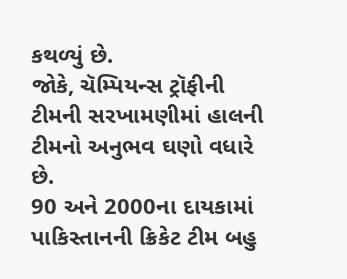કથળ્યું છે.
જોકે, ચૅમ્પિયન્સ ટ્રૉફીની ટીમની સરખામણીમાં હાલની ટીમનો અનુભવ ઘણો વધારે છે.
90 અને 2000ના દાયકામાં પાકિસ્તાનની ક્રિકેટ ટીમ બહુ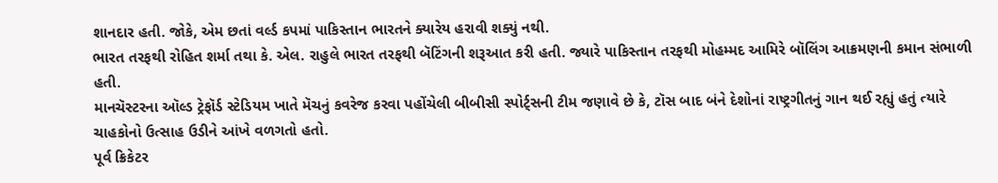શાનદાર હતી. જોકે, એમ છતાં વર્લ્ડ કપમાં પાકિસ્તાન ભારતને ક્યારેય હરાવી શક્યું નથી.
ભારત તરફથી રોહિત શર્મા તથા કે. એલ. રાહુલે ભારત તરફથી બૅટિંગની શરૂઆત કરી હતી. જ્યારે પાકિસ્તાન તરફથી મોહમ્મદ આમિરે બૉલિંગ આક્રમણની કમાન સંભાળી હતી.
માનચૅસ્ટરના ઑલ્ડ ટ્રેફૉર્ડ સ્ટેડિયમ ખાતે મૅચનું કવરેજ કરવા પહોંચેલી બીબીસી સ્પોર્ટ્સની ટીમ જણાવે છે કે, ટૉસ બાદ બંને દેશોનાં રાષ્ટ્રગીતનું ગાન થઈ રહ્યું હતું ત્યારે ચાહકોનો ઉત્સાહ ઉડીને આંખે વળગતો હતો.
પૂર્વ ક્રિકેટર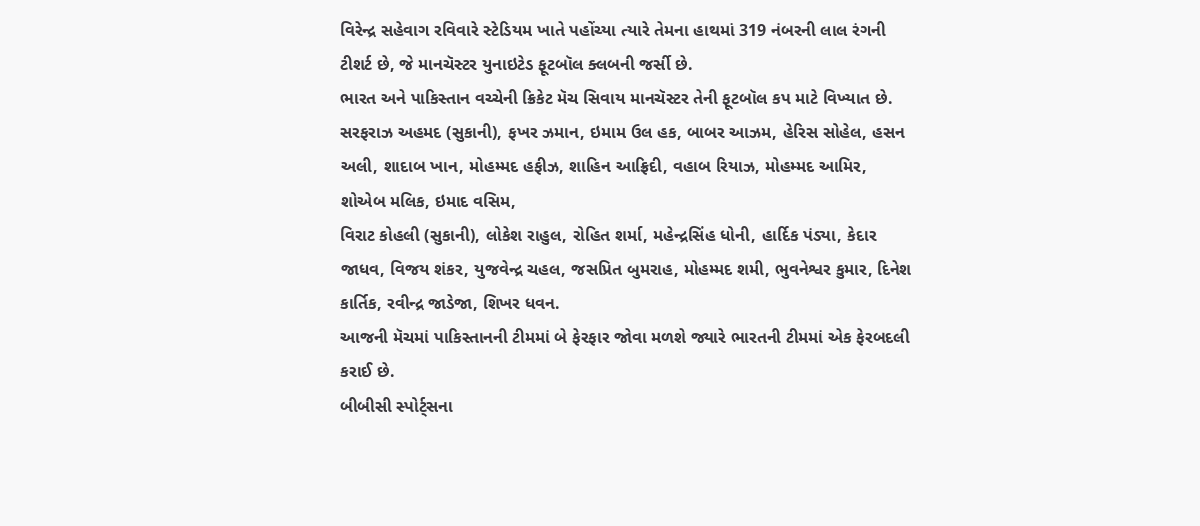વિરેન્દ્ર સહેવાગ રવિવારે સ્ટેડિયમ ખાતે પહોંચ્યા ત્યારે તેમના હાથમાં 319 નંબરની લાલ રંગની ટીશર્ટ છે, જે માનચૅસ્ટર યુનાઇટેડ ફૂટબૉલ ક્લબની જર્સી છે.
ભારત અને પાકિસ્તાન વચ્ચેની ક્રિકેટ મૅચ સિવાય માનચૅસ્ટર તેની ફૂટબૉલ કપ માટે વિખ્યાત છે.
સરફરાઝ અહમદ (સુકાની), ફખર ઝમાન, ઇમામ ઉલ હક, બાબર આઝમ, હેરિસ સોહેલ, હસન અલી, શાદાબ ખાન, મોહમ્મદ હફીઝ, શાહિન આફ્રિદી, વહાબ રિયાઝ, મોહમ્મદ આમિર, શોએબ મલિક, ઇમાદ વસિમ,
વિરાટ કોહલી (સુકાની), લોકેશ રાહુલ, રોહિત શર્મા, મહેન્દ્રસિંહ ધોની, હાર્દિક પંડ્યા, કેદાર જાધવ, વિજય શંકર, યુજવેન્દ્ર ચહલ, જસપ્રિત બુમરાહ, મોહમ્મદ શમી, ભુવનેશ્વર કુમાર, દિનેશ કાર્તિક, રવીન્દ્ર જાડેજા, શિખર ધવન.
આજની મૅચમાં પાકિસ્તાનની ટીમમાં બે ફેરફાર જોવા મળશે જ્યારે ભારતની ટીમમાં એક ફેરબદલી કરાઈ છે.
બીબીસી સ્પોર્ટ્સના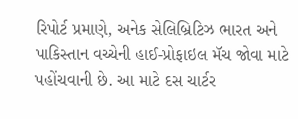રિપોર્ટ પ્રમાણે, અનેક સેલિબ્રિટિઝ ભારત અને પાકિસ્તાન વચ્ચેની હાઈ-પ્રોફાઇલ મૅચ જોવા માટે પહોંચવાની છે. આ માટે દસ ચાર્ટર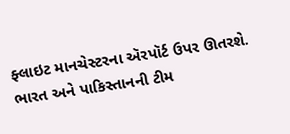ફ્લાઇટ માનચેસ્ટરના ઍરપૉર્ટ ઉપર ઊતરશે.
ભારત અને પાકિસ્તાનની ટીમ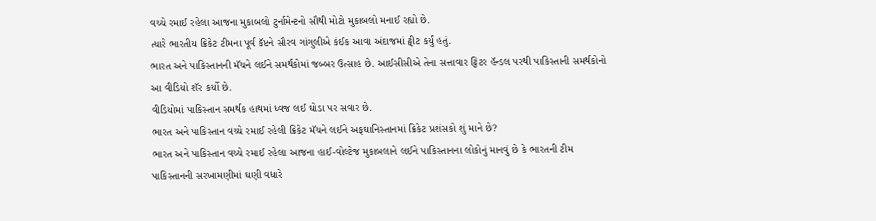વચ્ચે રમાઈ રહેલા આજના મુકાબલો ટુર્નામેન્ટનો સૌથી મોટો મુકાબલો મનાઈ રહ્યો છે.
ત્યારે ભારતીય ક્રિકેટ ટીમના પૂર્વ કૅપ્ટને સૌરવ ગાંગુલીએ કંઈક આવા અંદાજમાં ટ્વીટ કર્યું હતું.
ભારત અને પાકિસ્તાનની મૅચને લઈને સમર્થકોમાં જબ્બર ઉત્સાહ છે. આઈસીસીએ તેના સત્તાવાર ટ્ટિટર હૅન્ડલ પરથી પાકિસ્તાની સમર્થકોનો આ વીડિયો શૅર કર્યો છે.
વીડિયોમાં પાકિસ્તાન સમર્થક હાથમાં ધ્વજ લઈ ઘોડા પર સવાર છે.
ભારત અને પાકિસ્તાન વચ્ચે રમાઈ રહેલી ક્રિકેટ મૅચને લઈને અફઘાનિસ્તાનમાં ક્રિકેટ પ્રશંસકો શું માને છે?
ભારત અને પાકિસ્તાન વચ્ચે રમાઈ રહેલા આજના હાઈ-વોલ્ટેજ મુકાબલાને લઈને પાકિસ્તાનના લોકોનું માનવું છે કે ભારતની ટીમ પાકિસ્તાનની સરખામણીમાં ઘણી વધારે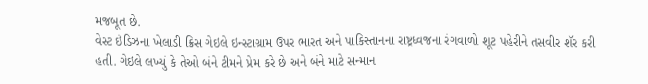મજબૂત છે.
વેસ્ટ ઇંડિઝના ખેલાડી ક્રિસ ગેઇલે ઇન્સ્ટાગ્રામ ઉપર ભારત અને પાકિસ્તાનના રાષ્ટ્રધ્વજના રંગવાળો શૂટ પહેરીને તસવીર શૅર કરી હતી. ગેઇલે લખ્યું કે તેઓ બંને ટીમને પ્રેમ કરે છે અને બંને માટે સન્માન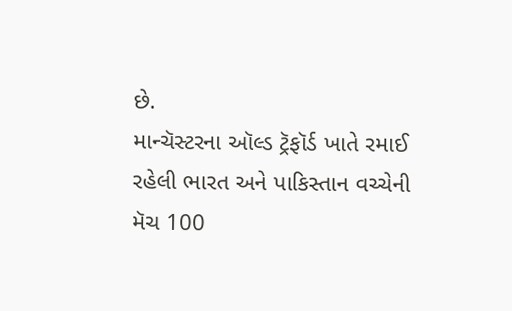છે.
માન્ચૅસ્ટરના ઑલ્ડ ટ્રૅફૉર્ડ ખાતે રમાઈ રહેલી ભારત અને પાકિસ્તાન વચ્ચેની મૅચ 100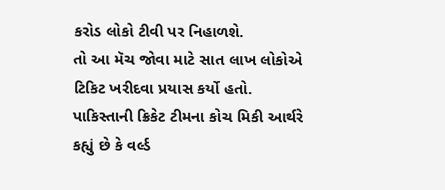કરોડ લોકો ટીવી પર નિહાળશે.
તો આ મૅચ જોવા માટે સાત લાખ લોકોએ ટિકિટ ખરીદવા પ્રયાસ કર્યો હતો.
પાકિસ્તાની ક્રિકેટ ટીમના કોચ મિકી આર્થરે કહ્યું છે કે વર્લ્ડ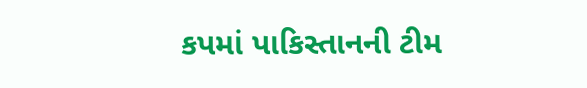કપમાં પાકિસ્તાનની ટીમ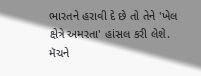ભારતને હરાવી દે છે તો તેને 'ખેલ ક્ષેત્રે અમરતા' હાંસલ કરી લેશે.
મૅચને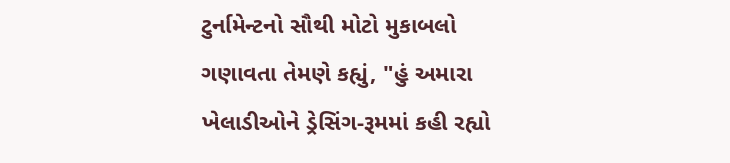ટુર્નામેન્ટનો સૌથી મોટો મુકાબલો ગણાવતા તેમણે કહ્યું, "હું અમારા ખેલાડીઓને ડ્રેસિંગ-રૂમમાં કહી રહ્યો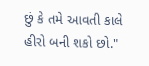છું કે તમે આવતી કાલે હીરો બની શકો છો."